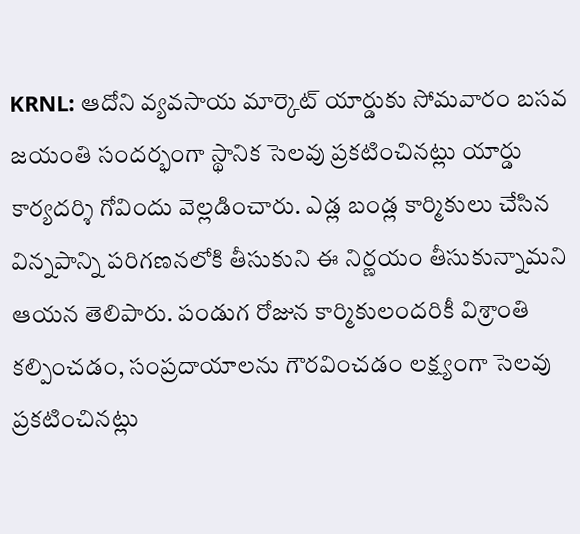KRNL: ఆదోని వ్యవసాయ మార్కెట్ యార్డుకు సోమవారం బసవ జయంతి సందర్భంగా స్థానిక సెలవు ప్రకటించినట్లు యార్డు కార్యదర్శి గోవిందు వెల్లడించారు. ఎడ్ల బండ్ల కార్మికులు చేసిన విన్నపాన్ని పరిగణనలోకి తీసుకుని ఈ నిర్ణయం తీసుకున్నామని ఆయన తెలిపారు. పండుగ రోజున కార్మికులందరికీ విశ్రాంతి కల్పించడం, సంప్రదాయాలను గౌరవించడం లక్ష్యంగా సెలవు ప్రకటించినట్లు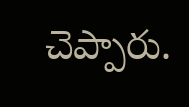చెప్పారు.